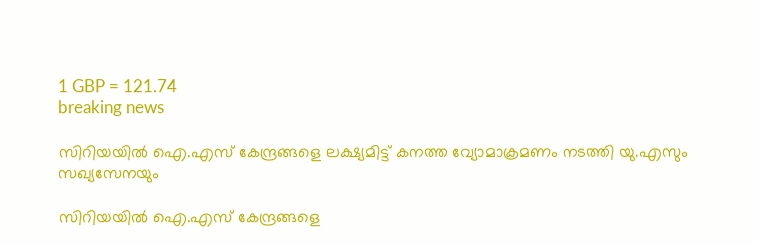1 GBP = 121.74
breaking news

സിറിയയിൽ ഐ.എസ് കേന്ദ്രങ്ങളെ ലക്ഷ്യമിട്ട് കനത്ത വ്യോമാക്രമണം നടത്തി യു.എസും സഖ്യസേനയും

സിറിയയിൽ ഐ.എസ് കേന്ദ്രങ്ങളെ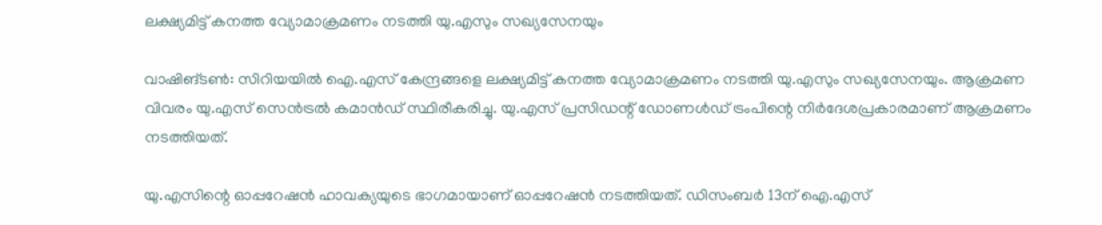ലക്ഷ്യമിട്ട് കനത്ത വ്യോമാക്രമണം നടത്തി യു.എസും സഖ്യസേനയും

വാഷിങ്ടൺ: സിറിയയിൽ ഐ.എസ് കേന്ദ്രങ്ങളെ ലക്ഷ്യമിട്ട് കനത്ത വ്യോമാക്രമണം നടത്തി യു.എസും സഖ്യസേനയും. ആക്രമണ വിവരം യു.എസ് സെൻട്രൽ കമാൻഡ് സ്ഥിരീകരിച്ചു. യു.എസ് പ്രസിഡന്റ് ഡോണൾഡ് ട്രംപിന്റെ നിർദേശപ്രകാരമാണ് ആക്രമണം നടത്തിയത്.

യു.എസിന്റെ ഓപ്പറേഷൻ ഹാവക്യയുടെ ഭാഗമായാണ് ഓപ്പറേഷൻ നടത്തിയത്. ഡിസംബർ 13ന് ഐ.എസ്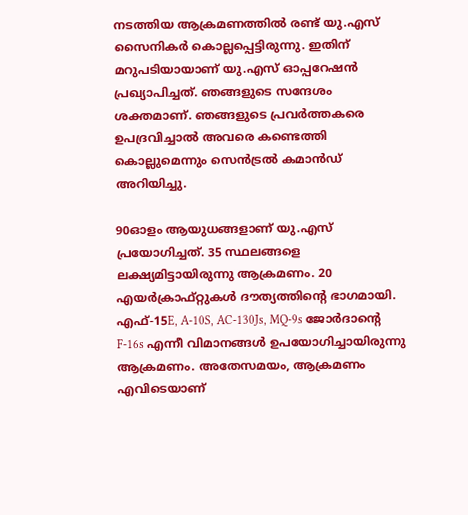നടത്തിയ ആക്രമണത്തിൽ രണ്ട് യു.എസ് സൈനികർ കൊല്ലപ്പെട്ടിരുന്നു. ഇതിന് മറുപടിയായാണ് യു.എസ് ഓപ്പറേഷൻ പ്രഖ്യാപിച്ചത്. ഞങ്ങളുടെ സന്ദേശം ശക്തമാണ്. ഞങ്ങളുടെ പ്രവർത്തകരെ ഉപദ്രവിച്ചാൽ അവരെ കണ്ടെത്തി കൊല്ലുമെന്നും സെൻട്രൽ കമാൻഡ് അറിയിച്ചു.

90ഓളം ആയുധങ്ങളാണ് യു.എസ് പ്രയോഗിച്ചത്. 35 സ്ഥലങ്ങളെ ലക്ഷ്യമിട്ടായിരുന്നു ആക്രമണം. 20 എയർക്രാഫ്റ്റുകൾ ദൗത്യത്തിന്റെ ഭാഗമായി. എഫ്-15E, A-10S, AC-130Js, MQ-9s ജോർദാന്റെ F-16s എന്നീ വിമാനങ്ങൾ ഉപയോഗിച്ചായിരുന്നു ആക്രമണം. അതേസമയം, ആക്രമണം എവിടെയാണ്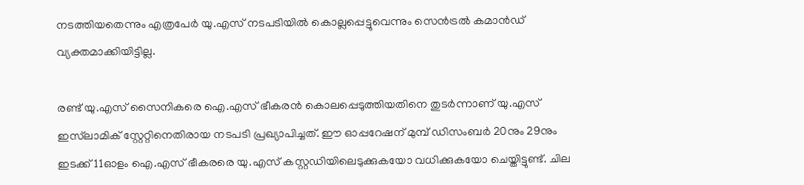നടത്തിയതെന്നും എത്രപേർ യു.എസ് നടപടിയിൽ കൊല്ലപ്പെട്ടുവെന്നും സെൻട്രൽ കമാൻഡ് വ്യക്തമാക്കിയിട്ടില്ല.

രണ്ട് യു.എസ് സൈനികരെ ഐ.എസ് ഭീകരൻ കൊലപ്പെടുത്തിയതിനെ തുടർന്നാണ് യു.എസ് ഇസ്‍ലാമിക് സ്റ്റേറ്റിനെതിരായ നടപടി പ്രഖ്യാപിച്ചത്. ഈ ഓപ്പറേഷന് മുമ്പ് ഡിസംബർ 20നും 29നും ഇടക്ക് 11ഓളം ഐ.എസ് ഭീകരരെ യു.എസ് കസ്റ്റഡിയിലെടുക്കുകയോ വധിക്കുകയോ ചെയ്തിട്ടുണ്ട്. ചില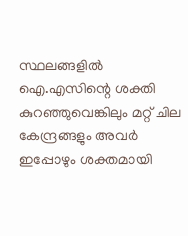സ്ഥലങ്ങളിൽ ഐ.എസിന്റെ ശക്തി കുറഞ്ഞുവെങ്കിലും മറ്റ് ചില കേന്ദ്രങ്ങളും അവർ ഇപ്പോഴും ശക്തമായി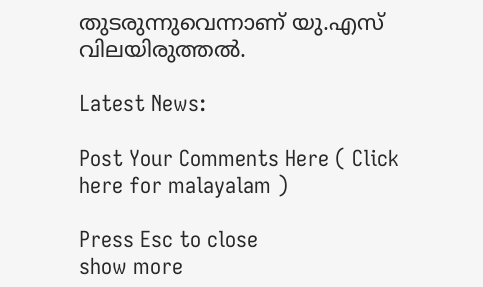തുടരുന്നുവെന്നാണ് യു.എസ് വിലയിരുത്തൽ.

Latest News:

Post Your Comments Here ( Click here for malayalam )

Press Esc to close
show more